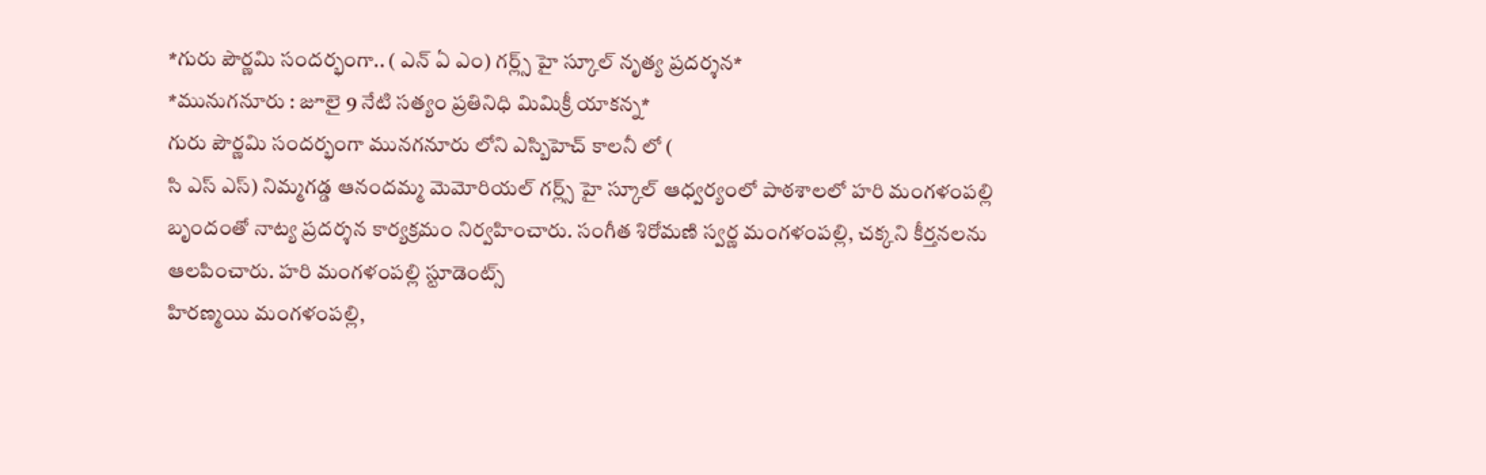*గురు పౌర్ణమి సందర్భంగా.. ( ఎన్ ఏ ఎం) గర్ల్స్ హై స్కూల్ నృత్య ప్రదర్శన*
*మునుగనూరు : జూలై 9 నేటి సత్యం ప్రతినిధి మిమిక్రీ యాకన్న*
గురు పౌర్ణమి సందర్భంగా మునగనూరు లోని ఎస్బిహెచ్ కాలనీ లో (
సి ఎస్ ఎస్) నిమ్మగడ్డ ఆనందమ్మ మెమోరియల్ గర్ల్స్ హై స్కూల్ ఆధ్వర్యంలో పాఠశాలలో హరి మంగళంపల్లి బృందంతో నాట్య ప్రదర్శన కార్యక్రమం నిర్వహించారు. సంగీత శిరోమణి స్వర్ణ మంగళంపల్లి, చక్కని కీర్తనలను ఆలపించారు. హరి మంగళంపల్లి స్టూడెంట్స్
హిరణ్మయి మంగళంపల్లి,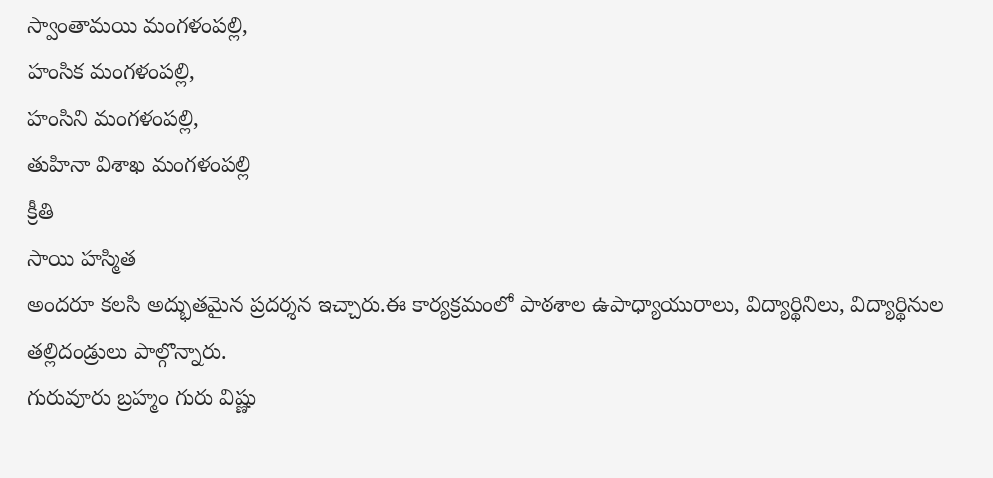స్వాంతామయి మంగళంపల్లి,
హంసిక మంగళంపల్లి,
హంసిని మంగళంపల్లి,
తుహినా విశాఖ మంగళంపల్లి
క్రీతి
సాయి హస్మిత
అందరూ కలసి అద్భుతమైన ప్రదర్శన ఇచ్చారు.ఈ కార్యక్రమంలో పాఠశాల ఉపాధ్యాయురాలు, విద్యార్థినిలు, విద్యార్థినుల తల్లిదండ్రులు పాల్గొన్నారు.
గురువూరు బ్రహ్మం గురు విష్ణు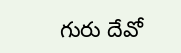గురు దేవో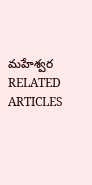మహేశ్వర
RELATED ARTICLES